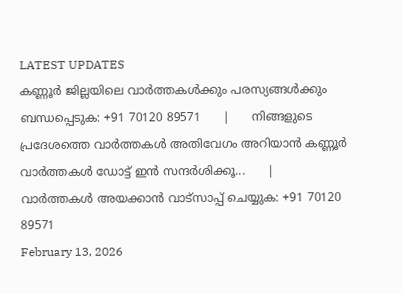LATEST UPDATES
കണ്ണൂർ ജില്ലയിലെ വാർത്തകൾക്കും പരസ്യങ്ങൾക്കും ബന്ധപ്പെടുക: +91 70120 89571      |      നിങ്ങളുടെ പ്രദേശത്തെ വാർത്തകൾ അതിവേഗം അറിയാൻ കണ്ണൂർ വാർത്തകൾ ഡോട്ട് ഇൻ സന്ദർശിക്കൂ...      |      വാർത്തകൾ അയക്കാൻ വാട്സാപ്പ് ചെയ്യുക: +91 70120 89571
February 13, 2026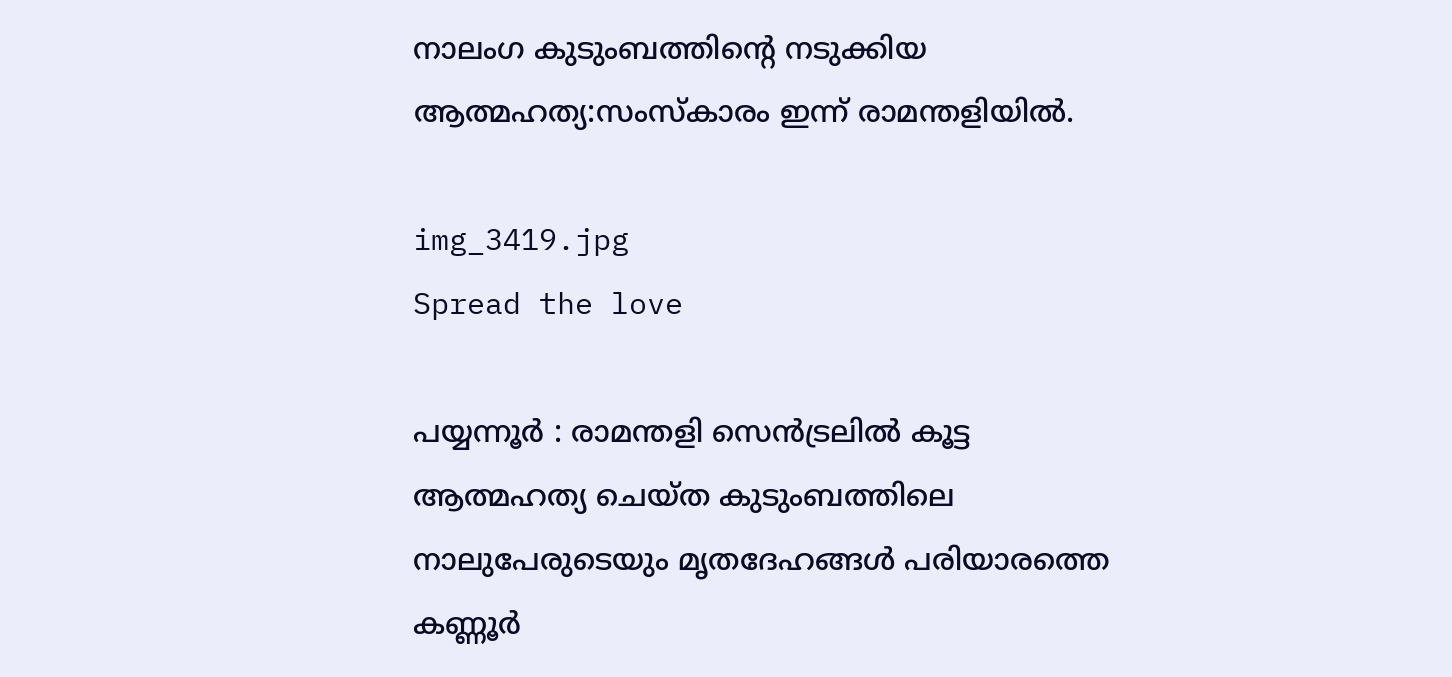നാലംഗ കുടുംബത്തിന്റെ നടുക്കിയ ആത്മഹത്യ:സംസ്കാരം ഇന്ന് രാമന്തളിയിൽ.

img_3419.jpg
Spread the love

പയ്യന്നൂർ : രാമന്തളി സെൻട്രലിൽ കൂട്ട ആത്മഹത്യ ചെയ്ത കുടുംബത്തിലെ നാലുപേരുടെയും മൃതദേഹങ്ങൾ പരിയാരത്തെ കണ്ണൂർ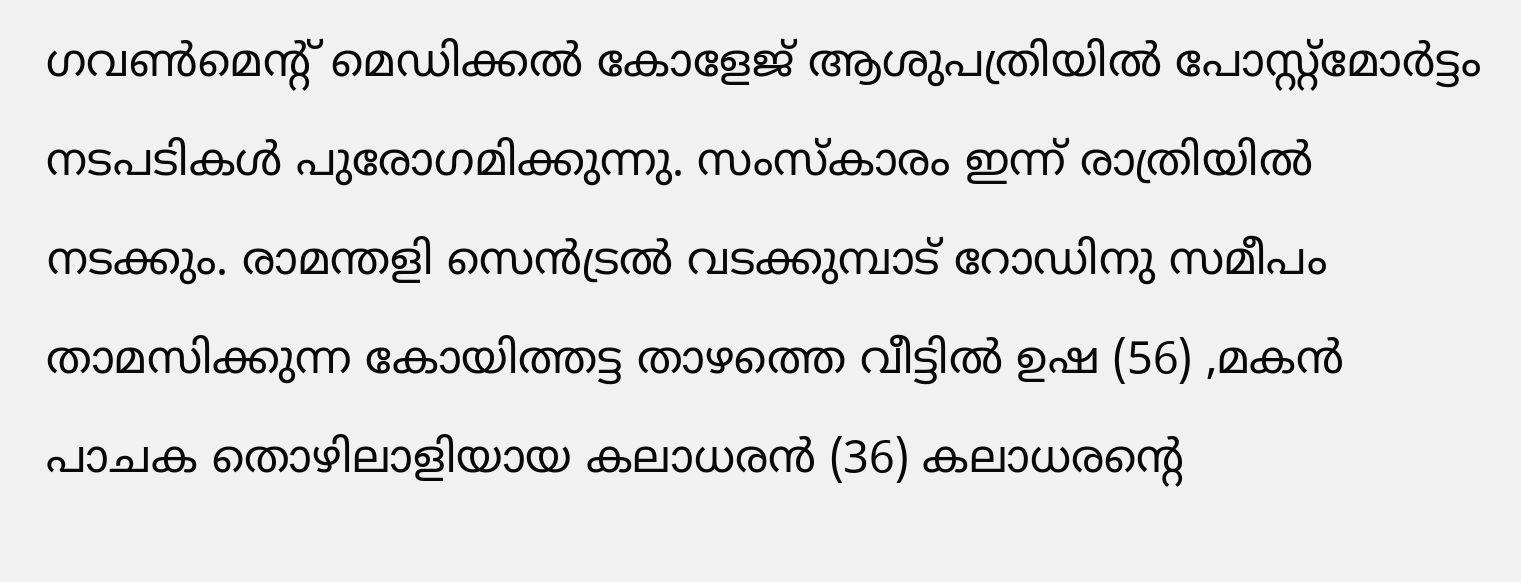ഗവൺമെന്റ് മെഡിക്കൽ കോളേജ് ആശുപത്രിയിൽ പോസ്റ്റ്മോർട്ടം നടപടികൾ പുരോഗമിക്കുന്നു. സംസ്കാരം ഇന്ന് രാത്രിയിൽ നടക്കും. രാമന്തളി സെൻട്രൽ വടക്കുമ്പാട് റോഡിനു സമീപം താമസിക്കുന്ന കോയിത്തട്ട താഴത്തെ വീട്ടിൽ ഉഷ (56) ,മകൻ പാചക തൊഴിലാളിയായ കലാധരൻ (36) കലാധരൻ്റെ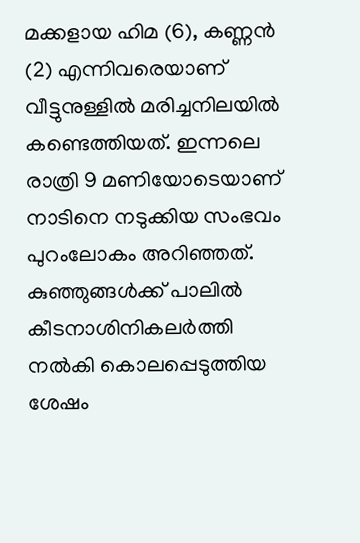മക്കളായ ഹിമ (6), കണ്ണൻ (2) എന്നിവരെയാണ് വീട്ടുനുള്ളിൽ മരിച്ചനിലയിൽ കണ്ടെത്തിയത്. ഇന്നലെ രാത്രി 9 മണിയോടെയാണ് നാടിനെ നടുക്കിയ സംഭവം പുറംലോകം അറിഞ്ഞത്. കുഞ്ഞുങ്ങൾക്ക് പാലിൽ കീടനാശിനികലർത്തി നൽകി കൊലപ്പെടുത്തിയ ശേഷം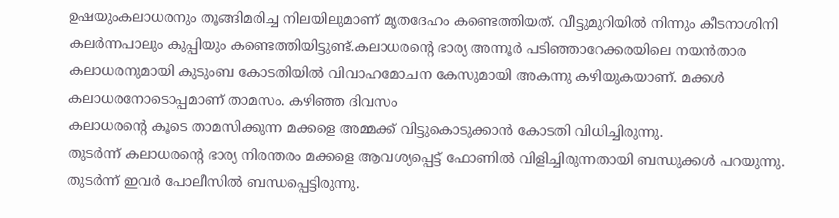ഉഷയുംകലാധരനും തൂങ്ങിമരിച്ച നിലയിലുമാണ് മൃതദേഹം കണ്ടെത്തിയത്. വീട്ടുമുറിയിൽ നിന്നും കീടനാശിനി കലർന്നപാലും കുപ്പിയും കണ്ടെത്തിയിട്ടുണ്ട്.കലാധരന്റെ ഭാര്യ അന്നൂർ പടിഞ്ഞാറേക്കരയിലെ നയൻതാര കലാധരനുമായി കുടുംബ കോടതിയിൽ വിവാഹമോചന കേസുമായി അകന്നു കഴിയുകയാണ്. മക്കൾ കലാധരനോടൊപ്പമാണ് താമസം. കഴിഞ്ഞ ദിവസം
കലാധരൻ്റെ കൂടെ താമസിക്കുന്ന മക്കളെ അമ്മക്ക് വിട്ടുകൊടുക്കാൻ കോടതി വിധിച്ചിരുന്നു.
തുടർന്ന് കലാധരൻ്റെ ഭാര്യ നിരന്തരം മക്കളെ ആവശ്യപ്പെട്ട് ഫോണിൽ വിളിച്ചിരുന്നതായി ബന്ധുക്കൾ പറയുന്നു. തുടർന്ന് ഇവർ പോലീസിൽ ബന്ധപ്പെട്ടിരുന്നു.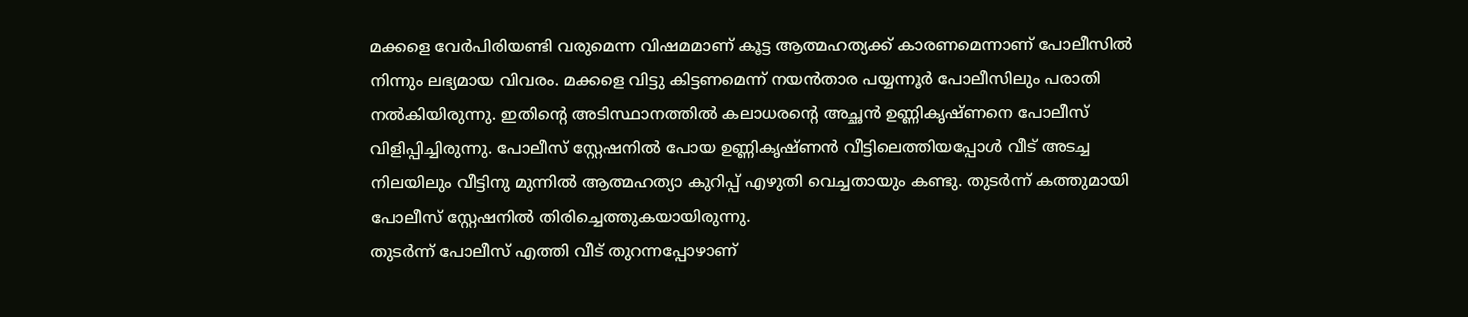മക്കളെ വേർപിരിയണ്ടി വരുമെന്ന വിഷമമാണ് കൂട്ട ആത്മഹത്യക്ക് കാരണമെന്നാണ് പോലീസിൽ നിന്നും ലഭ്യമായ വിവരം. മക്കളെ വിട്ടു കിട്ടണമെന്ന് നയൻതാര പയ്യന്നൂർ പോലീസിലും പരാതി നൽകിയിരുന്നു. ഇതിന്റെ അടിസ്ഥാനത്തിൽ കലാധരൻ്റെ അച്ഛൻ ഉണ്ണികൃഷ്ണനെ പോലീസ് വിളിപ്പിച്ചിരുന്നു. പോലീസ് സ്റ്റേഷനിൽ പോയ ഉണ്ണികൃഷ്ണൻ വീട്ടിലെത്തിയപ്പോൾ വീട് അടച്ച നിലയിലും വീട്ടിനു മുന്നിൽ ആത്മഹത്യാ കുറിപ്പ് എഴുതി വെച്ചതായും കണ്ടു. തുടർന്ന് കത്തുമായി പോലീസ് സ്റ്റേഷനിൽ തിരിച്ചെത്തുകയായിരുന്നു.
തുടർന്ന് പോലീസ് എത്തി വീട് തുറന്നപ്പോഴാണ്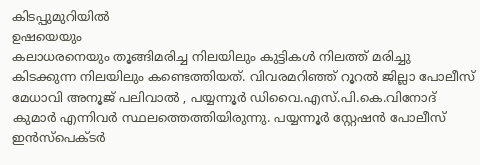കിടപ്പുമുറിയിൽ
ഉഷയെയും
കലാധരനെയും തൂങ്ങിമരിച്ച നിലയിലും കുട്ടികൾ നിലത്ത് മരിച്ചു കിടക്കുന്ന നിലയിലും കണ്ടെത്തിയത്. വിവരമറിഞ്ഞ് റൂറൽ ജില്ലാ പോലീസ് മേധാവി അനൂജ് പലിവാൽ , പയ്യന്നൂർ ഡിവൈ.എസ്.പി.കെ.വിനോദ് കുമാർ എന്നിവർ സ്ഥലത്തെത്തിയിരുന്നു. പയ്യന്നൂർ സ്റ്റേഷൻ പോലീസ് ഇൻസ്പെക്ടർ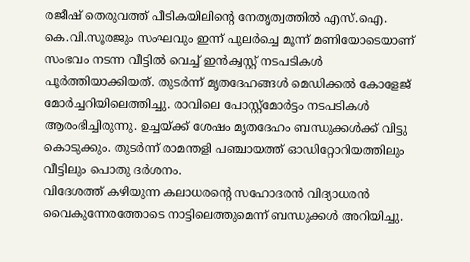രജീഷ് തെരുവത്ത് പീടികയിലിൻ്റെ നേതൃത്വത്തിൽ എസ്.ഐ. കെ.വി.സൂരജും സംഘവും ഇന്ന് പുലർച്ചെ മൂന്ന് മണിയോടെയാണ് സംഭവം നടന്ന വീട്ടിൽ വെച്ച് ഇൻക്വസ്റ്റ് നടപടികൾ പൂർത്തിയാക്കിയത്. തുടർന്ന് മൃതദേഹങ്ങൾ മെഡിക്കൽ കോളേജ് മോർച്ചറിയിലെത്തിച്ചു. രാവിലെ പോസ്റ്റ്മോർട്ടം നടപടികൾ ആരംഭിച്ചിരുന്നു. ഉച്ചയ്ക്ക് ശേഷം മൃതദേഹം ബന്ധുക്കൾക്ക് വിട്ടു കൊടുക്കും. തുടർന്ന് രാമന്തളി പഞ്ചായത്ത് ഓഡിറ്റോറിയത്തിലും വീട്ടിലും പൊതു ദർശനം.
വിദേശത്ത് കഴിയുന്ന കലാധരൻ്റെ സഹോദരൻ വിദ്യാധരൻ വൈകുന്നേരത്തോടെ നാട്ടിലെത്തുമെന്ന് ബന്ധുക്കൾ അറിയിച്ചു.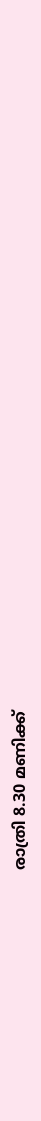രാത്രി 8.30 മണിക്ക്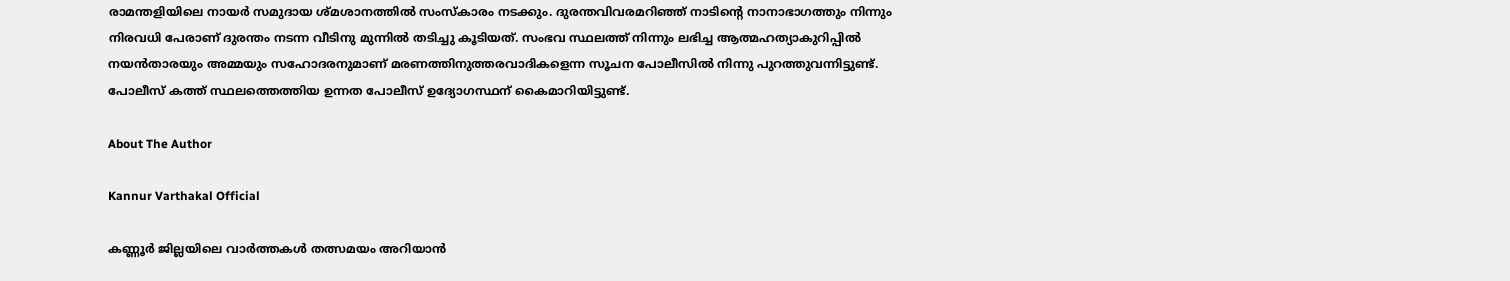രാമന്തളിയിലെ നായർ സമുദായ ശ്മശാനത്തിൽ സംസ്കാരം നടക്കും. ദുരന്തവിവരമറിഞ്ഞ് നാടിൻ്റെ നാനാഭാഗത്തും നിന്നും നിരവധി പേരാണ് ദുരന്തം നടന്ന വീടിനു മുന്നിൽ തടിച്ചു കൂടിയത്. സംഭവ സ്ഥലത്ത് നിന്നും ലഭിച്ച ആത്മഹത്യാകുറിപ്പിൽ നയൻതാരയും അമ്മയും സഹോദരനുമാണ് മരണത്തിനുത്തരവാദികളെന്ന സൂചന പോലീസിൽ നിന്നു പുറത്തുവന്നിട്ടുണ്ട്. പോലീസ് കത്ത് സ്ഥലത്തെത്തിയ ഉന്നത പോലീസ് ഉദ്യോഗസ്ഥന് കൈമാറിയിട്ടുണ്ട്.

About The Author

Kannur Varthakal Official

കണ്ണൂർ ജില്ലയിലെ വാർത്തകൾ തത്സമയം അറിയാൻ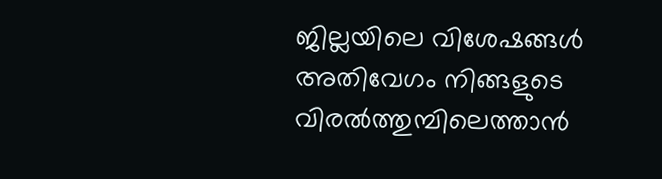ജില്ലയിലെ വിശേഷങ്ങൾ അതിവേഗം നിങ്ങളുടെ വിരൽത്തുമ്പിലെത്താൻ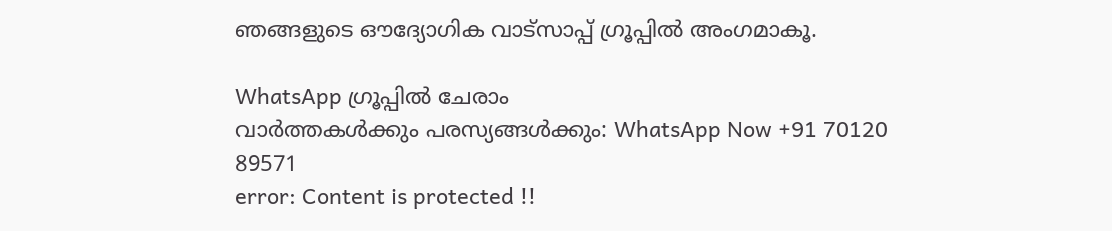ഞങ്ങളുടെ ഔദ്യോഗിക വാട്സാപ്പ് ഗ്രൂപ്പിൽ അംഗമാകൂ.

WhatsApp ഗ്രൂപ്പിൽ ചേരാം
വാർത്തകൾക്കും പരസ്യങ്ങൾക്കും: WhatsApp Now +91 70120 89571
error: Content is protected !!